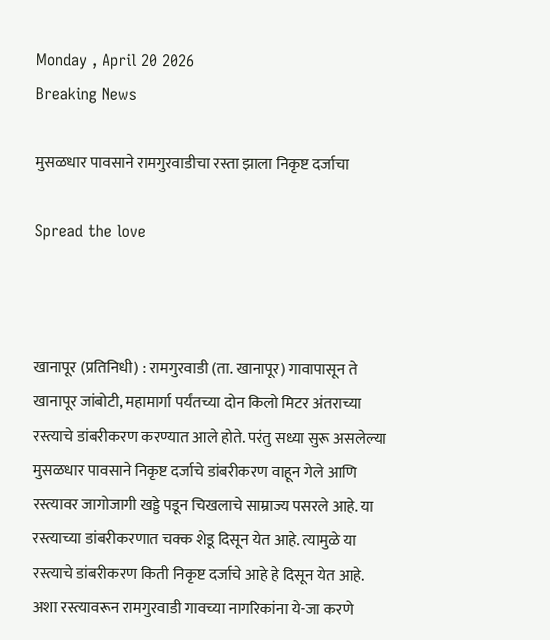Monday , April 20 2026
Breaking News

मुसळधार पावसाने रामगुरवाडीचा रस्ता झाला निकृष्ट दर्जाचा

Spread the love



खानापूर (प्रतिनिधी) : रामगुरवाडी (ता. खानापूर) गावापासून ते खानापूर जांबोटी, महामार्गा पर्यंतच्या दोन किलो मिटर अंतराच्या रस्त्याचे डांबरीकरण करण्यात आले होते. परंतु सध्या सुरू असलेल्या मुसळधार पावसाने निकृष्ट दर्जाचे डांबरीकरण वाहून गेले आणि रस्त्यावर जागोजागी खड्डे पडून चिखलाचे साम्राज्य पसरले आहे. या रस्त्याच्या डांबरीकरणात चक्क शेडू दिसून येत आहे. त्यामुळे या रस्त्याचे डांबरीकरण किती निकृष्ट दर्जाचे आहे हे दिसून येत आहे. अशा रस्त्यावरून रामगुरवाडी गावच्या नागरिकांना ये-जा करणे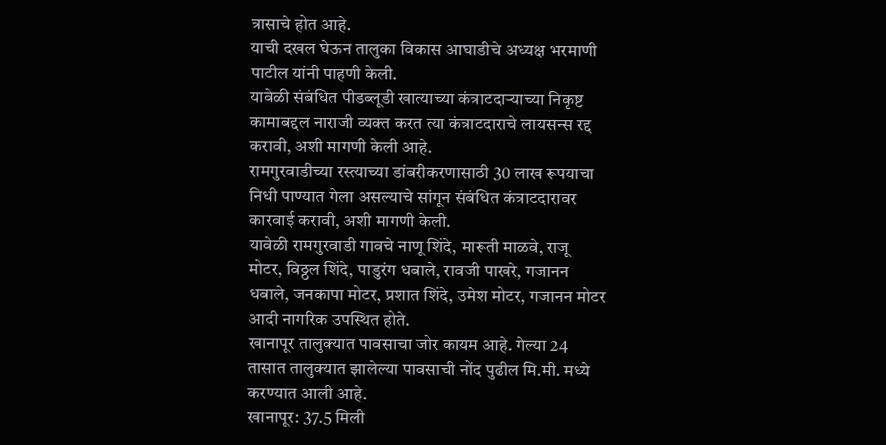त्रासाचे होत आहे.
याची दखल घेऊन तालुका विकास आघाडीचे अध्यक्ष भरमाणी पाटील यांनी पाहणी केली.
यावेळी संबंधित पीडब्लूडी खात्याच्या कंत्राटदार्‍याच्या निकृष्ट कामाबद्दल नाराजी व्यक्त करत त्या कंत्राटदाराचे लायसन्स रद्द करावी, अशी मागणी केली आहे.
रामगुरवाडीच्या रस्त्याच्या डांबरीकरणासाठी 30 लाख रूपयाचा निधी पाण्यात गेला असल्याचे सांगून संबंधित कंत्राटदारावर कारवाई करावी, अशी मागणी केली.
यावेळी रामगुरवाडी गावचे नाणू शिंदे, मारूती माळवे, राजू मोटर, विठ्ठल शिंदे, पाडुरंग धबाले, रावजी पाखरे, गजानन धबाले, जनकापा मोटर, प्रशात शिंदे, उमेश मोटर, गजानन मोटर आदी नागरिक उपस्थित होते.
खानापूर तालुक्यात पावसाचा जोर कायम आहे. गेल्या 24 तासात तालुक्यात झालेल्या पावसाची नोंद पुढील मि.मी. मध्ये करण्यात आली आहे.
खानापूर: 37.5 मिली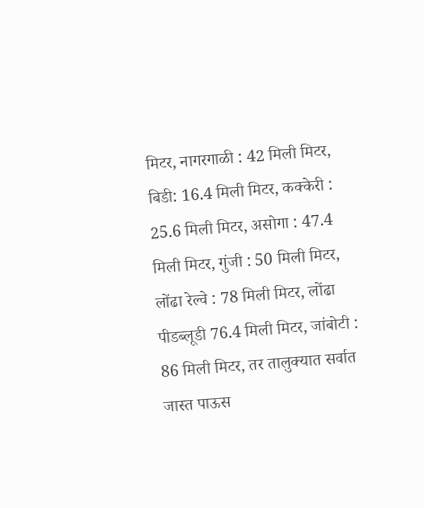मिटर, नागरगाळी : 42 मिली मिटर, बिडी: 16.4 मिली मिटर, कक्केरी : 25.6 मिली मिटर, असोगा : 47.4 मिली मिटर, गुंजी : 50 मिली मिटर, लोंढा रेल्वे : 78 मिली मिटर, लोंढा पीडब्लूडी 76.4 मिली मिटर, जांबोटी : 86 मिली मिटर, तर तालुक्यात सर्वात जास्त पाऊस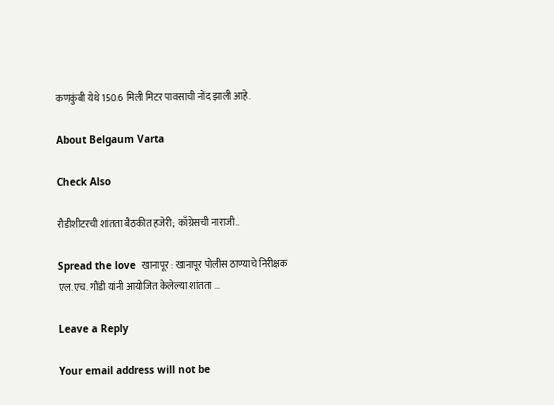कणकुंबी येथे 150.6 मिली मिटर पावसाची नोंद झाली आहे.

About Belgaum Varta

Check Also

रौडीशीटरची शांतता बैठकीत हजेरी; काँग्रेसची नाराजी..

Spread the love  खानापूर : खानापूर पोलीस ठाण्याचे निरीक्षक एल.एच. गौंडी यांनी आयोजित केलेल्या शांतता …

Leave a Reply

Your email address will not be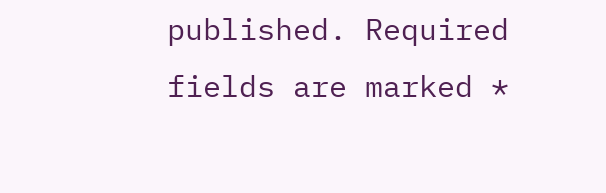published. Required fields are marked *